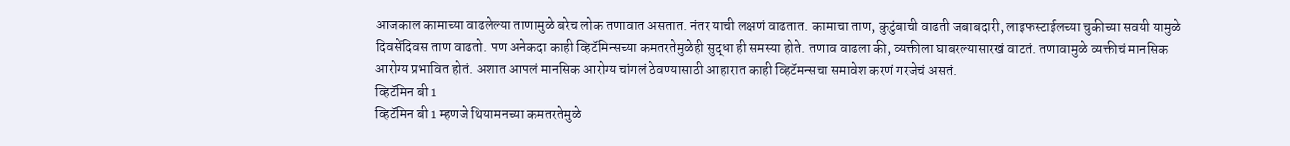आजकाल कामाच्या वाढलेल्या ताणामुळे बरेच लोक तणावात असतात. नंतर याची लक्षणं वाढतात. कामाचा ताण, कुटुंबाची वाढती जबाबदारी, लाइफस्टाईलच्या चुकीच्या सवयी यामुळे दिवसेंदिवस ताण वाढतो. पण अनेकदा काही व्हिटॅमिन्सच्या कमतरतेमुळेही सुद्धा ही समस्या होते. तणाव वाढला की, व्यक्तीला घाबरल्यासारखं वाटतं. तणावामुळे व्यक्तीचं मानसिक आरोग्य प्रभावित होतं. अशात आपलं मानसिक आरोग्य चांगलं ठेवण्यासाठी आहारात काही व्हिटॅमन्सचा समावेश करणं गरजेचं असतं.
व्हिटॅमिन बी 1
व्हिटॅमिन बी 1 म्हणजे थियामनच्या कमतरतेमुळे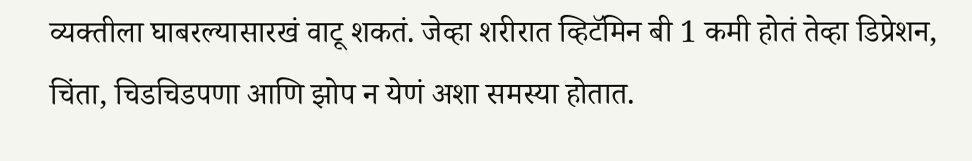व्यक्तीला घाबरल्यासारखं वाटू शकतं. जेव्हा शरीरात व्हिटॅमिन बी 1 कमी होतं तेव्हा डिप्रेशन, चिंता, चिडचिडपणा आणि झोप न येणं अशा समस्या होतात.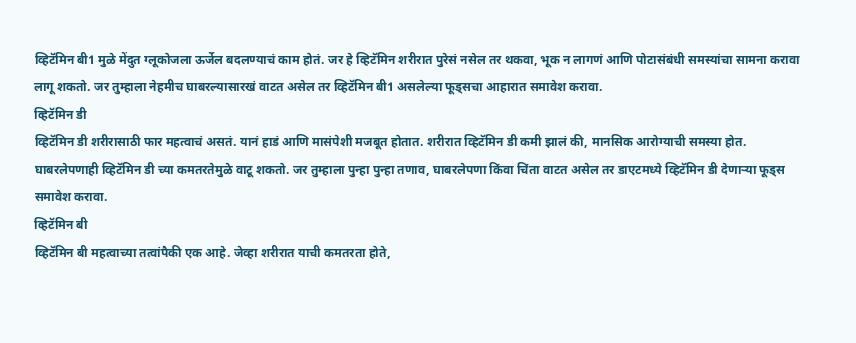व्हिटॅमिन बी1 मुळे मेंदुत ग्लूकोजला ऊर्जेल बदलण्याचं काम होतं. जर हे व्हिटॅमिन शरीरात पुरेसं नसेल तर थकवा, भूक न लागणं आणि पोटासंबंधी समस्यांचा सामना करावा लागू शकतो. जर तुम्हाला नेहमीच घाबरल्यासारखं वाटत असेल तर व्हिटॅमिन बी1 असलेल्या फूड्सचा आहारात समावेश करावा.
व्हिटॅमिन डी
व्हिटॅमिन डी शरीरासाठी फार महत्वाचं असतं. यानं हाडं आणि मासंपेशी मजबूत होतात. शरीरात व्हिटॅमिन डी कमी झालं की, मानसिक आरोग्याची समस्या होत. घाबरलेपणाही व्हिटॅमिन डी च्या कमतरतेमुळे वाटू शकतो. जर तुम्हाला पुन्हा पुन्हा तणाव, घाबरलेपणा किंवा चिंता वाटत असेल तर डाएटमध्ये व्हिटॅमिन डी देणाऱ्या फूड्स समावेश करावा.
व्हिटॅमिन बी
व्हिटॅमिन बी महत्वाच्या तत्वांपैकी एक आहे. जेव्हा शरीरात याची कमतरता होते,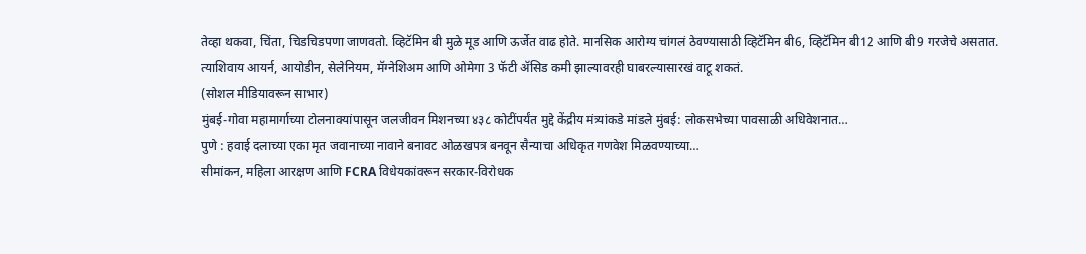तेव्हा थकवा, चिंता, चिडचिडपणा जाणवतो. व्हिटॅमिन बी मुळे मूड आणि ऊर्जेत वाढ होते. मानसिक आरोग्य चांगलं ठेवण्यासाठी व्हिटॅमिन बी6, व्हिटॅमिन बी12 आणि बी9 गरजेचे असतात. त्याशिवाय आयर्न, आयोडीन, सेलेनियम, मॅग्नेशिअम आणि ओमेगा 3 फॅटी ॲसिड कमी झाल्यावरही घाबरल्यासारखं वाटू शकतं.
(सोशल मीडियावरून साभार)
मुंबई-गोवा महामार्गाच्या टोलनाक्यांपासून जलजीवन मिशनच्या ४३८ कोटींपर्यंत मुद्दे केंद्रीय मंत्र्यांकडे मांडले मुंबई: लोकसभेच्या पावसाळी अधिवेशनात…
पुणे : हवाई दलाच्या एका मृत जवानाच्या नावाने बनावट ओळखपत्र बनवून सैन्याचा अधिकृत गणवेश मिळवण्याच्या…
सीमांकन, महिला आरक्षण आणि FCRA विधेयकांवरून सरकार-विरोधक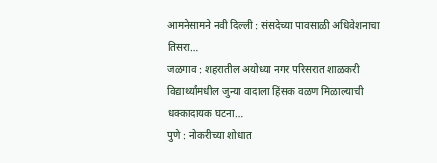आमनेसामने नवी दिल्ली : संसदेच्या पावसाळी अधिवेशनाचा तिसरा…
जळगाव : शहरातील अयोध्या नगर परिसरात शाळकरी विद्यार्थ्यांमधील जुन्या वादाला हिंसक वळण मिळाल्याची धक्कादायक घटना…
पुणे : नोकरीच्या शोधात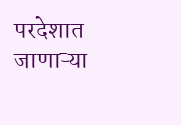परदेशात जाणाऱ्या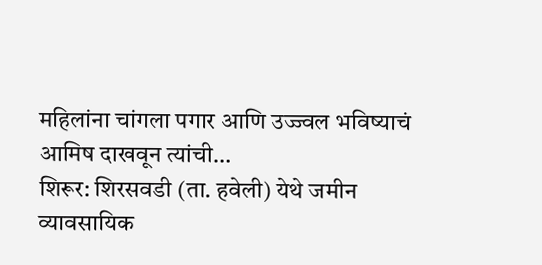महिलांना चांगला पगार आणि उज्ज्वल भविष्याचं आमिष दाखवून त्यांची…
शिरूर: शिरसवडी (ता. हवेली) येथे जमीन व्यावसायिक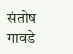संतोष गावडे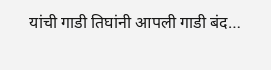यांची गाडी तिघांनी आपली गाडी बंद…